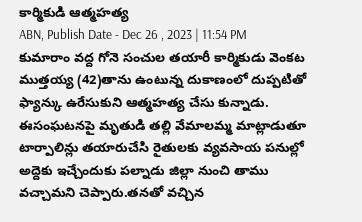కార్మికుడి ఆత్మహత్య
ABN, Publish Date - Dec 26 , 2023 | 11:54 PM
కుమారాం వద్ద గోనె సంచుల తయారీ కార్మికుడు వెంకట ముత్తయ్య (42)తాను ఉంటున్న దుకాణంలో దుప్పటితో ఫ్యాన్కు ఉరేసుకుని ఆత్మహత్య చేసు కున్నాడు. ఈసంఘటనపై మృతుడి తల్లి వేమాలమ్మ మాట్లాడుతూ టార్పాలిన్లు తయారుచేసి రైతులకు వ్యవసాయ పనుల్లో అద్దెకు ఇచ్చేందుకు పల్నాడు జిల్లా నుంచి తాము వచ్చామని చెప్పారు.తనతో వచ్చిన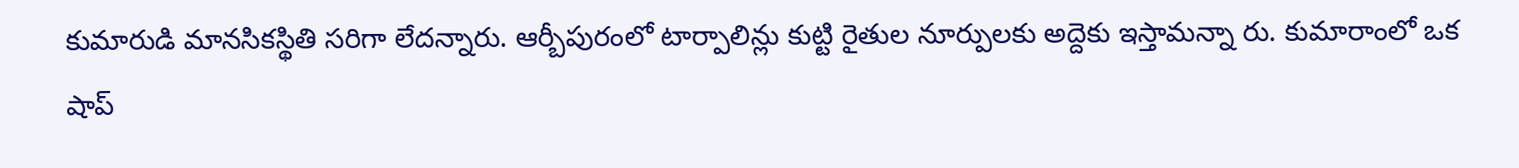కుమారుడి మానసికస్థితి సరిగా లేదన్నారు. ఆర్బీపురంలో టార్పాలిన్లు కుట్టి రైతుల నూర్పులకు అద్దెకు ఇస్తామన్నా రు. కుమారాంలో ఒక షాప్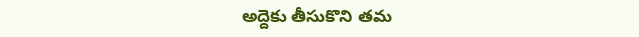అద్దెకు తీసుకొని తమ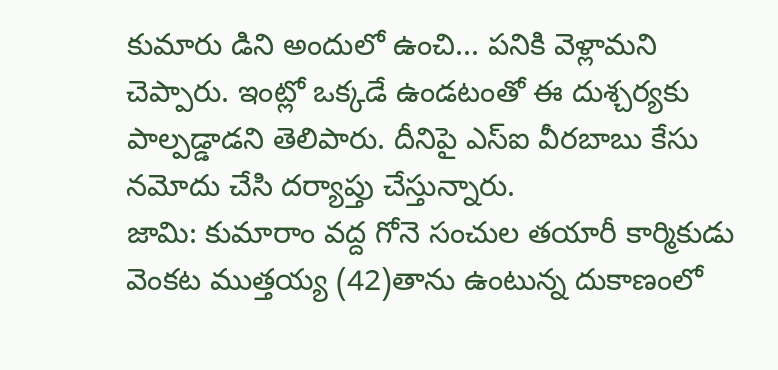కుమారు డిని అందులో ఉంచి... పనికి వెళ్లామని చెప్పారు. ఇంట్లో ఒక్కడే ఉండటంతో ఈ దుశ్చర్యకు పాల్పడ్డాడని తెలిపారు. దీనిపై ఎస్ఐ వీరబాబు కేసు నమోదు చేసి దర్యాప్తు చేస్తున్నారు.
జామి: కుమారాం వద్ద గోనె సంచుల తయారీ కార్మికుడు వెంకట ముత్తయ్య (42)తాను ఉంటున్న దుకాణంలో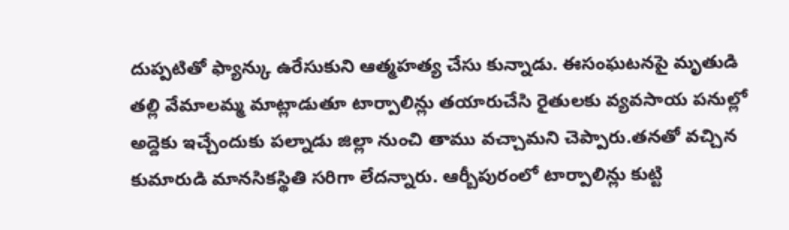దుప్పటితో ఫ్యాన్కు ఉరేసుకుని ఆత్మహత్య చేసు కున్నాడు. ఈసంఘటనపై మృతుడి తల్లి వేమాలమ్మ మాట్లాడుతూ టార్పాలిన్లు తయారుచేసి రైతులకు వ్యవసాయ పనుల్లో అద్దెకు ఇచ్చేందుకు పల్నాడు జిల్లా నుంచి తాము వచ్చామని చెప్పారు.తనతో వచ్చిన కుమారుడి మానసికస్థితి సరిగా లేదన్నారు. ఆర్బీపురంలో టార్పాలిన్లు కుట్టి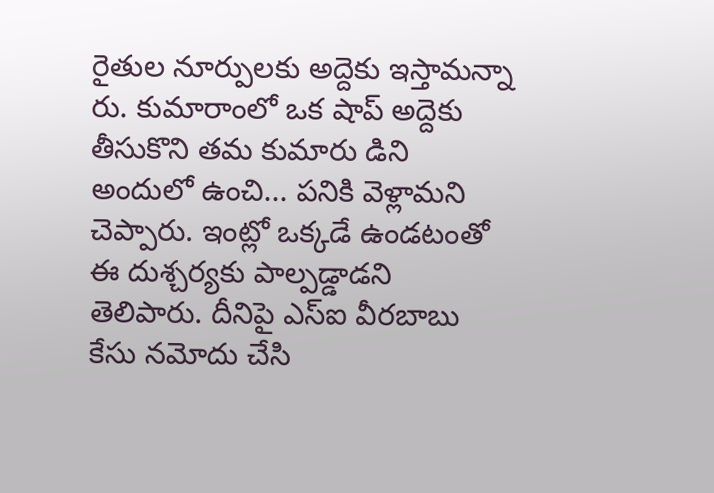రైతుల నూర్పులకు అద్దెకు ఇస్తామన్నా రు. కుమారాంలో ఒక షాప్ అద్దెకు తీసుకొని తమ కుమారు డిని అందులో ఉంచి... పనికి వెళ్లామని చెప్పారు. ఇంట్లో ఒక్కడే ఉండటంతో ఈ దుశ్చర్యకు పాల్పడ్డాడని తెలిపారు. దీనిపై ఎస్ఐ వీరబాబు కేసు నమోదు చేసి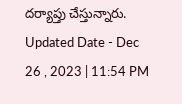దర్యాప్తు చేస్తున్నారు.
Updated Date - Dec 26 , 2023 | 11:54 PM